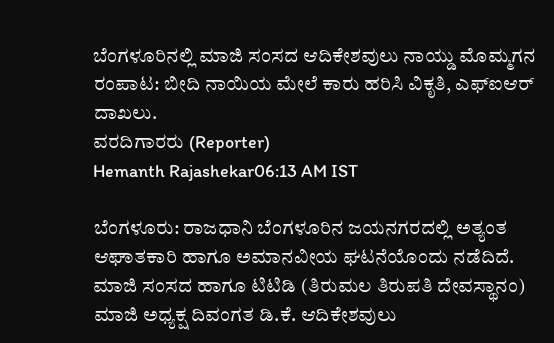ಬೆಂಗಳೂರಿನಲ್ಲಿ ಮಾಜಿ ಸಂಸದ ಆದಿಕೇಶವುಲು ನಾಯ್ಡು ಮೊಮ್ಮಗನ ರಂಪಾಟ: ಬೀದಿ ನಾಯಿಯ ಮೇಲೆ ಕಾರು ಹರಿಸಿ ವಿಕೃತಿ, ಎಫ್ಐಆರ್ ದಾಖಲು.
ವರದಿಗಾರರು (Reporter)
Hemanth Rajashekar06:13 AM IST

ಬೆಂಗಳೂರು: ರಾಜಧಾನಿ ಬೆಂಗಳೂರಿನ ಜಯನಗರದಲ್ಲಿ ಅತ್ಯಂತ ಆಘಾತಕಾರಿ ಹಾಗೂ ಅಮಾನವೀಯ ಘಟನೆಯೊಂದು ನಡೆದಿದೆ. ಮಾಜಿ ಸಂಸದ ಹಾಗೂ ಟಿಟಿಡಿ (ತಿರುಮಲ ತಿರುಪತಿ ದೇವಸ್ಥಾನಂ) ಮಾಜಿ ಅಧ್ಯಕ್ಷ ದಿವಂಗತ ಡಿ.ಕೆ. ಆದಿಕೇಶವುಲು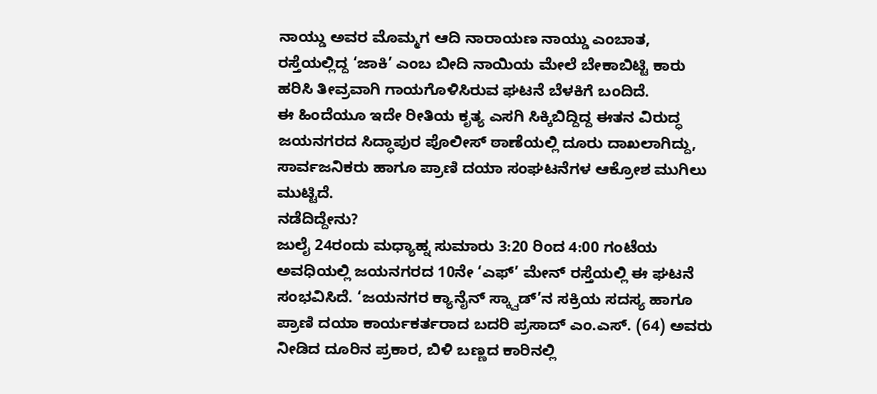ನಾಯ್ಡು ಅವರ ಮೊಮ್ಮಗ ಆದಿ ನಾರಾಯಣ ನಾಯ್ಡು ಎಂಬಾತ, ರಸ್ತೆಯಲ್ಲಿದ್ದ ‘ಜಾಕಿ’ ಎಂಬ ಬೀದಿ ನಾಯಿಯ ಮೇಲೆ ಬೇಕಾಬಿಟ್ಟಿ ಕಾರು ಹರಿಸಿ ತೀವ್ರವಾಗಿ ಗಾಯಗೊಳಿಸಿರುವ ಘಟನೆ ಬೆಳಕಿಗೆ ಬಂದಿದೆ.
ಈ ಹಿಂದೆಯೂ ಇದೇ ರೀತಿಯ ಕೃತ್ಯ ಎಸಗಿ ಸಿಕ್ಕಿಬಿದ್ದಿದ್ದ ಈತನ ವಿರುದ್ಧ ಜಯನಗರದ ಸಿದ್ಧಾಪುರ ಪೊಲೀಸ್ ಠಾಣೆಯಲ್ಲಿ ದೂರು ದಾಖಲಾಗಿದ್ದು, ಸಾರ್ವಜನಿಕರು ಹಾಗೂ ಪ್ರಾಣಿ ದಯಾ ಸಂಘಟನೆಗಳ ಆಕ್ರೋಶ ಮುಗಿಲು ಮುಟ್ಟಿದೆ.
ನಡೆದಿದ್ದೇನು?
ಜುಲೈ 24ರಂದು ಮಧ್ಯಾಹ್ನ ಸುಮಾರು 3:20 ರಿಂದ 4:00 ಗಂಟೆಯ ಅವಧಿಯಲ್ಲಿ ಜಯನಗರದ 10ನೇ ‘ಎಫ್’ ಮೇನ್ ರಸ್ತೆಯಲ್ಲಿ ಈ ಘಟನೆ ಸಂಭವಿಸಿದೆ. ‘ಜಯನಗರ ಕ್ಯಾನೈನ್ ಸ್ಕ್ವಾಡ್’ನ ಸಕ್ರಿಯ ಸದಸ್ಯ ಹಾಗೂ ಪ್ರಾಣಿ ದಯಾ ಕಾರ್ಯಕರ್ತರಾದ ಬದರಿ ಪ್ರಸಾದ್ ಎಂ.ಎಸ್. (64) ಅವರು ನೀಡಿದ ದೂರಿನ ಪ್ರಕಾರ, ಬಿಳಿ ಬಣ್ಣದ ಕಾರಿನಲ್ಲಿ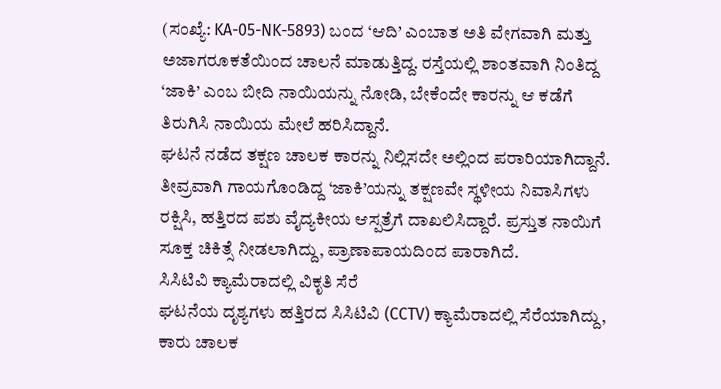(ಸಂಖ್ಯೆ: KA-05-NK-5893) ಬಂದ ‘ಆದಿ’ ಎಂಬಾತ ಅತಿ ವೇಗವಾಗಿ ಮತ್ತು ಅಜಾಗರೂಕತೆಯಿಂದ ಚಾಲನೆ ಮಾಡುತ್ತಿದ್ದ. ರಸ್ತೆಯಲ್ಲಿ ಶಾಂತವಾಗಿ ನಿಂತಿದ್ದ ‘ಜಾಕಿ’ ಎಂಬ ಬೀದಿ ನಾಯಿಯನ್ನು ನೋಡಿ, ಬೇಕೆಂದೇ ಕಾರನ್ನು ಆ ಕಡೆಗೆ ತಿರುಗಿಸಿ ನಾಯಿಯ ಮೇಲೆ ಹರಿಸಿದ್ದಾನೆ.
ಘಟನೆ ನಡೆದ ತಕ್ಷಣ ಚಾಲಕ ಕಾರನ್ನು ನಿಲ್ಲಿಸದೇ ಅಲ್ಲಿಂದ ಪರಾರಿಯಾಗಿದ್ದಾನೆ. ತೀವ್ರವಾಗಿ ಗಾಯಗೊಂಡಿದ್ದ ‘ಜಾಕಿ’ಯನ್ನು ತಕ್ಷಣವೇ ಸ್ಥಳೀಯ ನಿವಾಸಿಗಳು ರಕ್ಷಿಸಿ, ಹತ್ತಿರದ ಪಶು ವೈದ್ಯಕೀಯ ಆಸ್ಪತ್ರೆಗೆ ದಾಖಲಿಸಿದ್ದಾರೆ. ಪ್ರಸ್ತುತ ನಾಯಿಗೆ ಸೂಕ್ತ ಚಿಕಿತ್ಸೆ ನೀಡಲಾಗಿದ್ದು, ಪ್ರಾಣಾಪಾಯದಿಂದ ಪಾರಾಗಿದೆ.
ಸಿಸಿಟಿವಿ ಕ್ಯಾಮೆರಾದಲ್ಲಿ ವಿಕೃತಿ ಸೆರೆ
ಘಟನೆಯ ದೃಶ್ಯಗಳು ಹತ್ತಿರದ ಸಿಸಿಟಿವಿ (CCTV) ಕ್ಯಾಮೆರಾದಲ್ಲಿ ಸೆರೆಯಾಗಿದ್ದು, ಕಾರು ಚಾಲಕ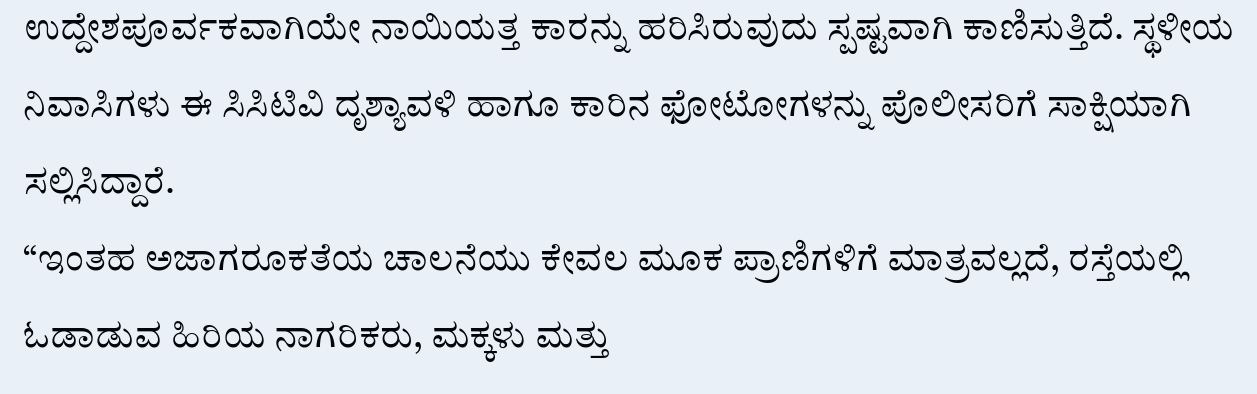ಉದ್ದೇಶಪೂರ್ವಕವಾಗಿಯೇ ನಾಯಿಯತ್ತ ಕಾರನ್ನು ಹರಿಸಿರುವುದು ಸ್ಪಷ್ಟವಾಗಿ ಕಾಣಿಸುತ್ತಿದೆ. ಸ್ಥಳೀಯ ನಿವಾಸಿಗಳು ಈ ಸಿಸಿಟಿವಿ ದೃಶ್ಯಾವಳಿ ಹಾಗೂ ಕಾರಿನ ಫೋಟೋಗಳನ್ನು ಪೊಲೀಸರಿಗೆ ಸಾಕ್ಷಿಯಾಗಿ ಸಲ್ಲಿಸಿದ್ದಾರೆ.
“ಇಂತಹ ಅಜಾಗರೂಕತೆಯ ಚಾಲನೆಯು ಕೇವಲ ಮೂಕ ಪ್ರಾಣಿಗಳಿಗೆ ಮಾತ್ರವಲ್ಲದೆ, ರಸ್ತೆಯಲ್ಲಿ ಓಡಾಡುವ ಹಿರಿಯ ನಾಗರಿಕರು, ಮಕ್ಕಳು ಮತ್ತು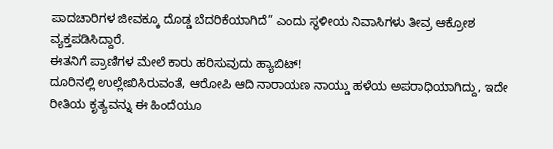ಪಾದಚಾರಿಗಳ ಜೀವಕ್ಕೂ ದೊಡ್ಡ ಬೆದರಿಕೆಯಾಗಿದೆ” ಎಂದು ಸ್ಥಳೀಯ ನಿವಾಸಿಗಳು ತೀವ್ರ ಆಕ್ರೋಶ ವ್ಯಕ್ತಪಡಿಸಿದ್ದಾರೆ.
ಈತನಿಗೆ ಪ್ರಾಣಿಗಳ ಮೇಲೆ ಕಾರು ಹರಿಸುವುದು ಹ್ಯಾಬಿಟ್!
ದೂರಿನಲ್ಲಿ ಉಲ್ಲೇಖಿಸಿರುವಂತೆ, ಆರೋಪಿ ಆದಿ ನಾರಾಯಣ ನಾಯ್ಡು ಹಳೆಯ ಅಪರಾಧಿಯಾಗಿದ್ದು, ಇದೇ ರೀತಿಯ ಕೃತ್ಯವನ್ನು ಈ ಹಿಂದೆಯೂ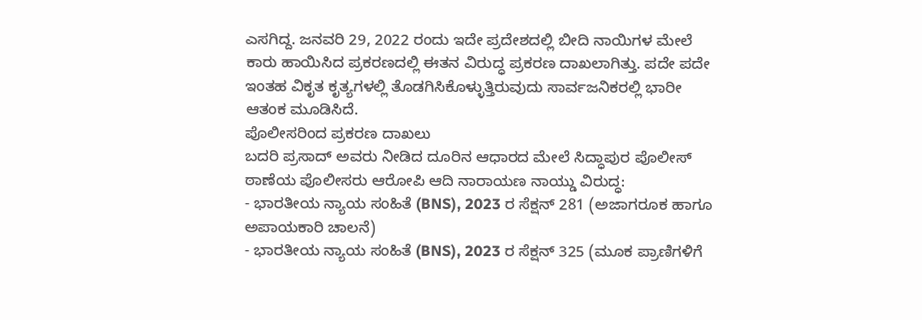ಎಸಗಿದ್ದ. ಜನವರಿ 29, 2022 ರಂದು ಇದೇ ಪ್ರದೇಶದಲ್ಲಿ ಬೀದಿ ನಾಯಿಗಳ ಮೇಲೆ ಕಾರು ಹಾಯಿಸಿದ ಪ್ರಕರಣದಲ್ಲಿ ಈತನ ವಿರುದ್ಧ ಪ್ರಕರಣ ದಾಖಲಾಗಿತ್ತು. ಪದೇ ಪದೇ ಇಂತಹ ವಿಕೃತ ಕೃತ್ಯಗಳಲ್ಲಿ ತೊಡಗಿಸಿಕೊಳ್ಳುತ್ತಿರುವುದು ಸಾರ್ವಜನಿಕರಲ್ಲಿ ಭಾರೀ ಆತಂಕ ಮೂಡಿಸಿದೆ.
ಪೊಲೀಸರಿಂದ ಪ್ರಕರಣ ದಾಖಲು
ಬದರಿ ಪ್ರಸಾದ್ ಅವರು ನೀಡಿದ ದೂರಿನ ಆಧಾರದ ಮೇಲೆ ಸಿದ್ಧಾಪುರ ಪೊಲೀಸ್ ಠಾಣೆಯ ಪೊಲೀಸರು ಆರೋಪಿ ಆದಿ ನಾರಾಯಣ ನಾಯ್ಡು ವಿರುದ್ಧ:
- ಭಾರತೀಯ ನ್ಯಾಯ ಸಂಹಿತೆ (BNS), 2023 ರ ಸೆಕ್ಷನ್ 281 (ಅಜಾಗರೂಕ ಹಾಗೂ ಅಪಾಯಕಾರಿ ಚಾಲನೆ)
- ಭಾರತೀಯ ನ್ಯಾಯ ಸಂಹಿತೆ (BNS), 2023 ರ ಸೆಕ್ಷನ್ 325 (ಮೂಕ ಪ್ರಾಣಿಗಳಿಗೆ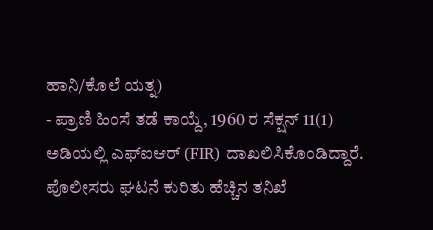ಹಾನಿ/ಕೊಲೆ ಯತ್ನ)
- ಪ್ರಾಣಿ ಹಿಂಸೆ ತಡೆ ಕಾಯ್ದೆ, 1960 ರ ಸೆಕ್ಷನ್ 11(1)
ಅಡಿಯಲ್ಲಿ ಎಫ್ಐಆರ್ (FIR) ದಾಖಲಿಸಿಕೊಂಡಿದ್ದಾರೆ. ಪೊಲೀಸರು ಘಟನೆ ಕುರಿತು ಹೆಚ್ಚಿನ ತನಿಖೆ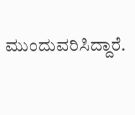ಮುಂದುವರಿಸಿದ್ದಾರೆ.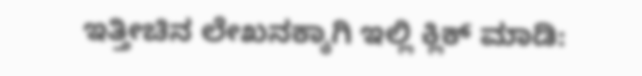ಇತ್ತೀಚಿನ ಲೇಖನಕ್ಕಾಗಿ ಇಲ್ಲಿ ಕ್ಲಿಕ್ ಮಾಡಿ: